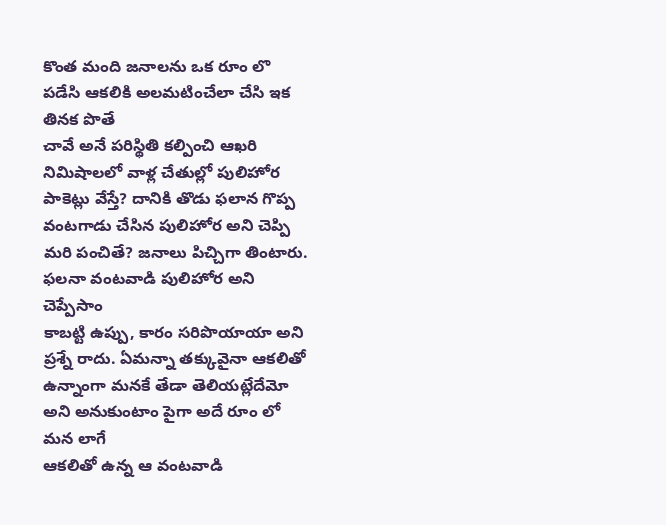కొంత మంది జనాలను ఒక రూం లొ పడేసి ఆకలికి అలమటించేలా చేసి ఇక తినక పొతే
చావే అనే పరిస్థితి కల్పించి ఆఖరి నిమిషాలలో వాళ్ల చేతుల్లో పులిహోర
పాకెట్లు వేస్తే? దానికి తొడు ఫలాన గొప్ప వంటగాడు చేసిన పులిహోర అని చెప్పి
మరి పంచితే? జనాలు పిచ్చిగా తింటారు. ఫలనా వంటవాడి పులిహోర అని చెప్పేసాం
కాబట్టి ఉప్పు, కారం సరిపొయాయా అని ప్రశ్నే రాదు. ఏమన్నా తక్కువైనా ఆకలితో
ఉన్నాంగా మనకే తేడా తెలియట్లేదేమో అని అనుకుంటాం పైగా అదే రూం లో మన లాగే
ఆకలితో ఉన్న ఆ వంటవాడి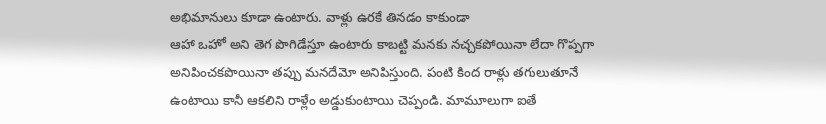అభిమానులు కూడా ఉంటారు. వాళ్లు ఉరకే తినడం కాకుండా
ఆహా ఒహో అని తెగ పొగిడేస్తూ ఉంటారు కాబట్టి మనకు నచ్చకపోయినా లేదా గొప్పగా
అనిపించకపొయినా తప్పు మనదేమో అనిపిస్తుంది. పంటి కింద రాళ్లు తగులుతూనే
ఉంటాయి కానీ ఆకలిని రాళ్లేం అడ్డుకుంటాయి చెప్పండి. మామూలుగా ఐతే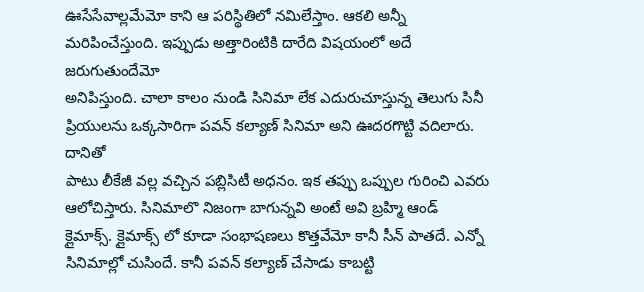ఊసేసేవాల్లమేమో కాని ఆ పరిస్థితిలో నమిలేస్తాం. ఆకలి అన్నీ
మరిపించేస్తుంది. ఇప్పుడు అత్తారింటికి దారేది విషయంలో అదే జరుగుతుందేమో
అనిపిస్తుంది. చాలా కాలం నుండి సినిమా లేక ఎదురుచూస్తున్న తెలుగు సినీ
ప్రియులను ఒక్కసారిగా పవన్ కల్యాణ్ సినిమా అని ఊదరగొట్టి వదిలారు. దానితో
పాటు లీకేజీ వల్ల వచ్చిన పబ్లిసిటీ అధనం. ఇక తప్పు ఒప్పుల గురించి ఎవరు
ఆలోచిస్తారు. సినిమాలొ నిజంగా బాగున్నవి అంటే అవి బ్రహ్మి ఆండ్
క్లైమాక్స్. క్లైమాక్స్ లో కూడా సంభాషణలు కొత్తవేమో కానీ సీన్ పాతదే. ఎన్నో
సినిమాల్లో చుసిందే. కానీ పవన్ కల్యాణ్ చేసాడు కాబట్టి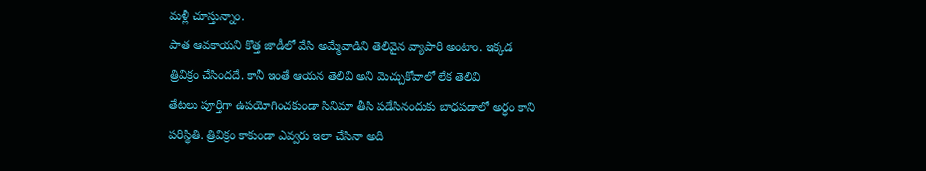మళ్లీ చూస్తున్నాం.
పాత ఆవకాయని కొత్త జాడీలో వేసి అమ్మేవాడిని తెలివైన వ్యాపారి అంటాం. ఇక్కడ
త్రివిక్రం చేసిందదే. కానీ ఇంతే ఆయన తెలివి అని మెచ్చుకోవాలో లేక తెలివి
తేటలు పూర్తిగా ఉపయోగించకుండా సినిమా తీసి పడేసినందుకు బాధపడాలో అర్ధం కాని
పరిస్థితి. త్రివిక్రం కాకుండా ఎవ్వరు ఇలా చేసినా అది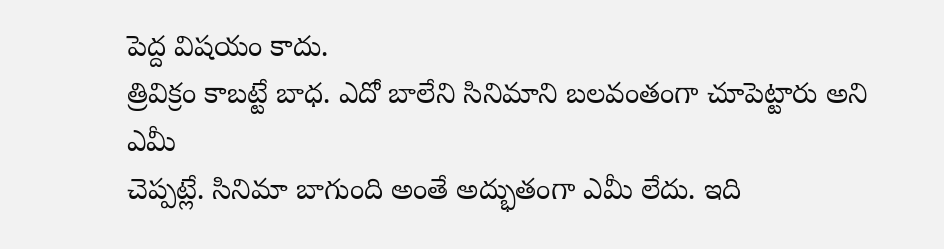పెద్ద విషయం కాదు.
త్రివిక్రం కాబట్టే బాధ. ఎదో బాలేని సినిమాని బలవంతంగా చూపెట్టారు అని ఎమీ
చెప్పట్లే. సినిమా బాగుంది అంతే అద్భుతంగా ఎమీ లేదు. ఇది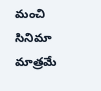మంచి సినిమా
మాత్రమే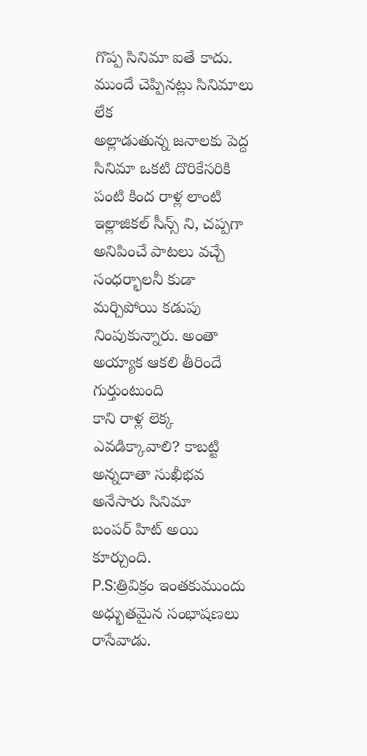గొప్ప సినిమా ఐతే కాదు. ముందే చెప్పినట్లు సినిమాలు లేక
అల్లాడుతున్న జనాలకు పెద్ద సినిమా ఒకటి దొరికేసరికి పంటి కింద రాళ్ల లాంటి
ఇల్లాజికల్ సీన్స్ ని, చప్పగా అనిపించే పాటలు వచ్చే సంధర్భాలనీ కుడా
మర్చిపోయి కడుపు నింపుకున్నారు. అంతా అయ్యాక ఆకలి తీరిందే గుర్తుంటుంది
కాని రాళ్ల లెక్క ఎవడిక్కావాలి? కాబట్టి అన్నదాతా సుఖీభవ అనేసారు సినిమా
బంపర్ హిట్ అయి కూర్చుంది.
P.S:త్రివిక్రం ఇంతకుముందు అధ్భుతమైన సంభాషణలు రాసేవాడు.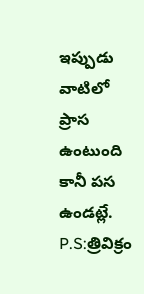ఇప్పుడు వాటిలో ప్రాస ఉంటుంది కానీ పస ఉండట్లే.
P.S:త్రివిక్రం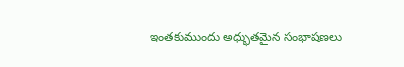ఇంతకుముందు అధ్భుతమైన సంభాషణలు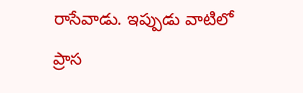రాసేవాడు. ఇప్పుడు వాటిలో ప్రాస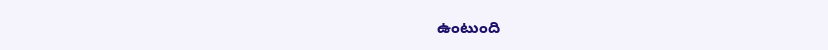ఉంటుంది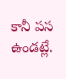కానీ పస ఉండట్లే.